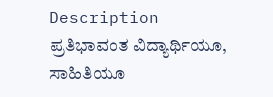Description
ಪ್ರತಿಭಾವಂತ ವಿದ್ಯಾರ್ಥಿಯೂ, ಸಾಹಿತಿಯೂ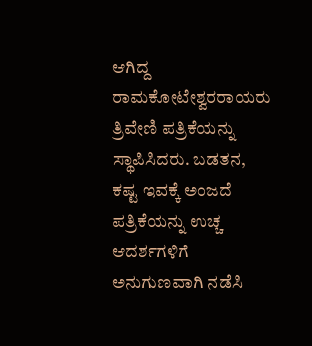ಆಗಿದ್ದ ರಾಮಕೋಟೇಶ್ವರರಾಯರು ತ್ರಿವೇಣಿ ಪತ್ರಿಕೆಯನ್ನು ಸ್ಥಾಪಿಸಿದರು. ಬಡತನ, ಕಷ್ಟ ಇವಕ್ಕೆ ಅಂಜದೆ ಪತ್ರಿಕೆಯನ್ನು ಉಚ್ಚ ಆದರ್ಶಗಳಿಗೆ ಅನುಗುಣವಾಗಿ ನಡೆಸಿ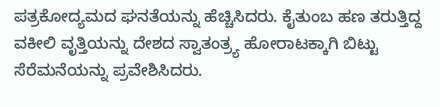ಪತ್ರಕೋದ್ಯಮದ ಘನತೆಯನ್ನು ಹೆಚ್ಚಿಸಿದರು. ಕೈತುಂಬ ಹಣ ತರುತ್ತಿದ್ದ ವಕೀಲಿ ವೃತ್ತಿಯನ್ನು ದೇಶದ ಸ್ವಾತಂತ್ರ್ಯ ಹೋರಾಟಕ್ಕಾಗಿ ಬಿಟ್ಟು ಸೆರೆಮನೆಯನ್ನು ಪ್ರವೇಶಿಸಿದರು.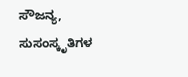ಸೌಜನ್ಯ, ಸುಸಂಸ್ಕೃತಿಗಳ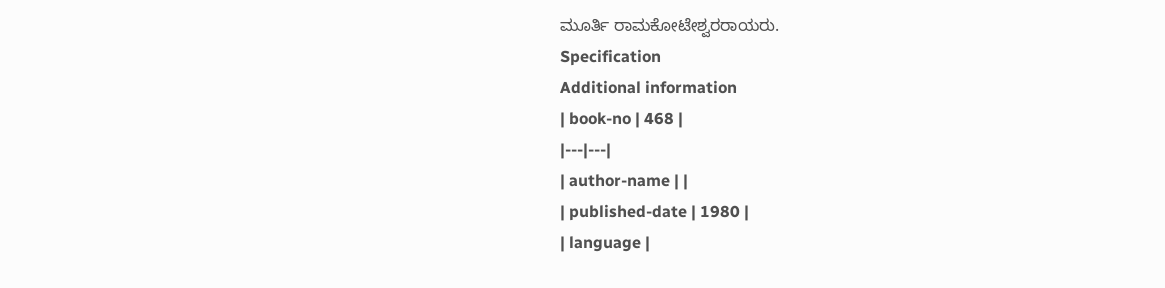ಮೂರ್ತಿ ರಾಮಕೋಟೇಶ್ವರರಾಯರು.
Specification
Additional information
| book-no | 468 |
|---|---|
| author-name | |
| published-date | 1980 |
| language |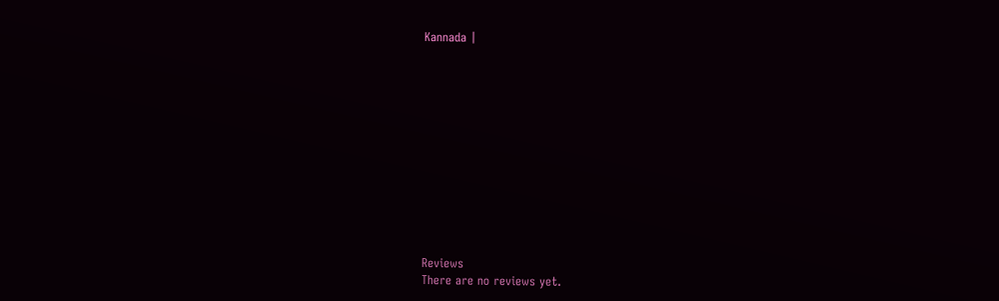Kannada |












Reviews
There are no reviews yet.